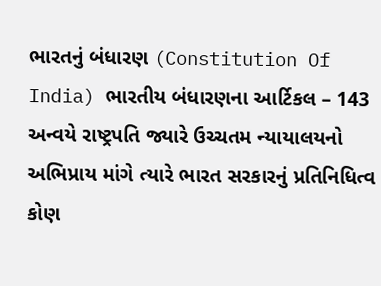ભારતનું બંધારણ (Constitution Of India) ભારતીય બંધારણના આર્ટિકલ – 143 અન્વયે રાષ્ટ્રપતિ જ્યારે ઉચ્ચતમ ન્યાયાલયનો અભિપ્રાય માંગે ત્યારે ભારત સરકારનું પ્રતિનિધિત્વ કોણ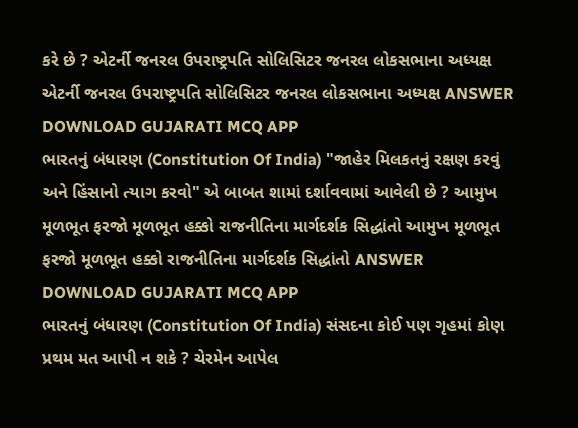કરે છે ? એટર્ની જનરલ ઉપરાષ્ટ્રપતિ સોલિસિટર જનરલ લોકસભાના અધ્યક્ષ એટર્ની જનરલ ઉપરાષ્ટ્રપતિ સોલિસિટર જનરલ લોકસભાના અધ્યક્ષ ANSWER DOWNLOAD GUJARATI MCQ APP
ભારતનું બંધારણ (Constitution Of India) "જાહેર મિલકતનું રક્ષણ કરવું અને હિંસાનો ત્યાગ કરવો" એ બાબત શામાં દર્શાવવામાં આવેલી છે ? આમુખ મૂળભૂત ફરજો મૂળભૂત હક્કો રાજનીતિના માર્ગદર્શક સિદ્ધાંતો આમુખ મૂળભૂત ફરજો મૂળભૂત હક્કો રાજનીતિના માર્ગદર્શક સિદ્ધાંતો ANSWER DOWNLOAD GUJARATI MCQ APP
ભારતનું બંધારણ (Constitution Of India) સંસદના કોઈ પણ ગૃહમાં કોણ પ્રથમ મત આપી ન શકે ? ચેરમેન આપેલ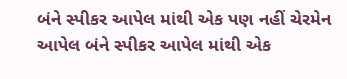બંને સ્પીકર આપેલ માંથી એક પણ નહીં ચેરમેન આપેલ બંને સ્પીકર આપેલ માંથી એક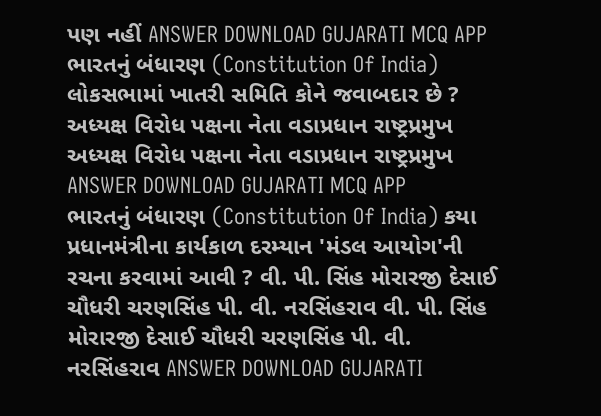પણ નહીં ANSWER DOWNLOAD GUJARATI MCQ APP
ભારતનું બંધારણ (Constitution Of India) લોકસભામાં ખાતરી સમિતિ કોને જવાબદાર છે ? અધ્યક્ષ વિરોધ પક્ષના નેતા વડાપ્રધાન રાષ્ટ્રપ્રમુખ અધ્યક્ષ વિરોધ પક્ષના નેતા વડાપ્રધાન રાષ્ટ્રપ્રમુખ ANSWER DOWNLOAD GUJARATI MCQ APP
ભારતનું બંધારણ (Constitution Of India) કયા પ્રધાનમંત્રીના કાર્યકાળ દરમ્યાન 'મંડલ આયોગ'ની રચના કરવામાં આવી ? વી. પી. સિંહ મોરારજી દેસાઈ ચૌધરી ચરણસિંહ પી. વી. નરસિંહરાવ વી. પી. સિંહ મોરારજી દેસાઈ ચૌધરી ચરણસિંહ પી. વી. નરસિંહરાવ ANSWER DOWNLOAD GUJARATI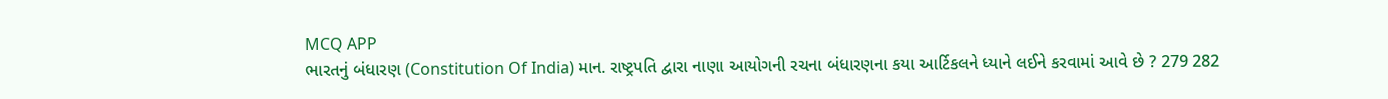MCQ APP
ભારતનું બંધારણ (Constitution Of India) માન. રાષ્ટ્રપતિ દ્વારા નાણા આયોગની રચના બંધારણના કયા આર્ટિકલને ધ્યાને લઈને કરવામાં આવે છે ? 279 282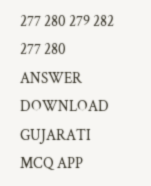277 280 279 282 277 280 ANSWER DOWNLOAD GUJARATI MCQ APP